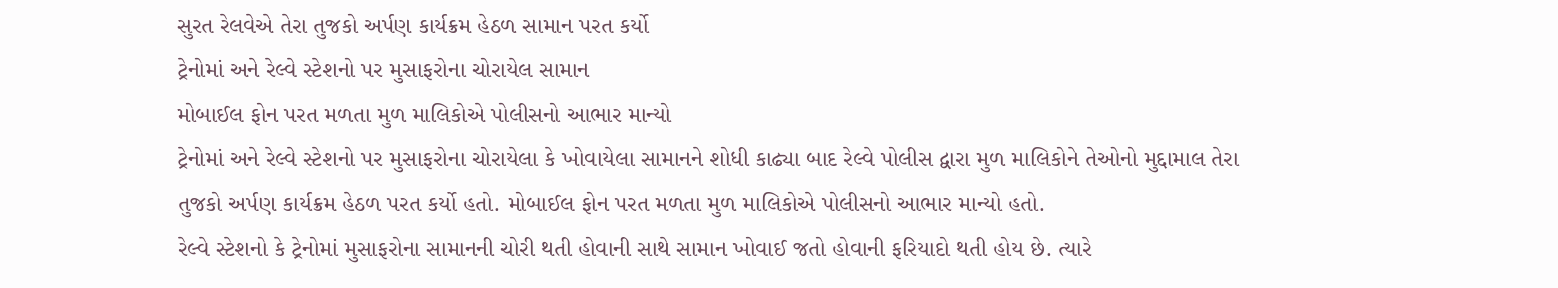સુરત રેલવેએ તેરા તુજકો અર્પણ કાર્યક્રમ હેઠળ સામાન પરત કર્યો
ટ્રેનોમાં અને રેલ્વે સ્ટેશનો પર મુસાફરોના ચોરાયેલ સામાન
મોબાઈલ ફોન પરત મળતા મુળ માલિકોએ પોલીસનો આભાર માન્યો
ટ્રેનોમાં અને રેલ્વે સ્ટેશનો પર મુસાફરોના ચોરાયેલા કે ખોવાયેલા સામાનને શોધી કાઢ્યા બાદ રેલ્વે પોલીસ દ્વારા મુળ માલિકોને તેઓનો મુદ્દામાલ તેરા તુજકો અર્પણ કાર્યક્રમ હેઠળ પરત કર્યો હતો. મોબાઈલ ફોન પરત મળતા મુળ માલિકોએ પોલીસનો આભાર માન્યો હતો.
રેલ્વે સ્ટેશનો કે ટ્રેનોમાં મુસાફરોના સામાનની ચોરી થતી હોવાની સાથે સામાન ખોવાઈ જતો હોવાની ફરિયાદો થતી હોય છે. ત્યારે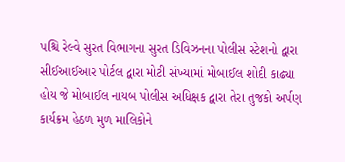પશ્ચિ રેલ્વે સુરત વિભાગના સુરત ડિવિઝનના પોલીસ સ્ટેશનો દ્વારા સીઈઆઈઆર પોર્ટલ દ્વારા મોટી સંખ્યામાં મોબાઈલ શોદી કાઢ્યા હોય જે મોબાઈલ નાયબ પોલીસ અધિક્ષક દ્વારા તેરા તુજકો અર્પણ કાર્યક્રમ હેઠળ મુળ માલિકોને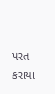પરત કરાયા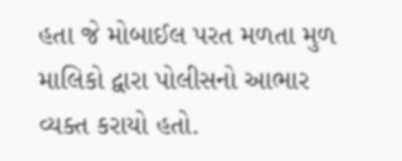હતા જે મોબાઈલ પરત મળતા મુળ માલિકો દ્વારા પોલીસનો આભાર વ્યક્ત કરાયો હતો.